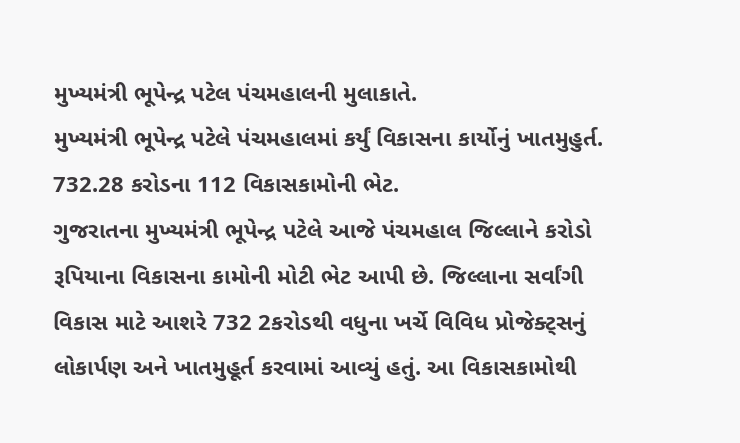મુખ્યમંત્રી ભૂપેન્દ્ર પટેલ પંચમહાલની મુલાકાતે.
મુખ્યમંત્રી ભૂપેન્દ્ર પટેલે પંચમહાલમાં કર્યું વિકાસના કાર્યોનું ખાતમુહુર્ત.
732.28 કરોડના 112 વિકાસકામોની ભેટ.
ગુજરાતના મુખ્યમંત્રી ભૂપેન્દ્ર પટેલે આજે પંચમહાલ જિલ્લાને કરોડો રૂપિયાના વિકાસના કામોની મોટી ભેટ આપી છે. જિલ્લાના સર્વાંગી વિકાસ માટે આશરે 732 2કરોડથી વધુના ખર્ચે વિવિધ પ્રોજેક્ટ્સનું લોકાર્પણ અને ખાતમુહૂર્ત કરવામાં આવ્યું હતું. આ વિકાસકામોથી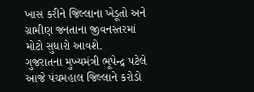ખાસ કરીને જિલ્લાના ખેડૂતો અને ગ્રામીણ જનતાના જીવનસ્તરમાં મોટો સુધારો આવશે.
ગુજરાતના મુખ્યમંત્રી ભૂપેન્દ્ર પટેલે આજે પંચમહાલ જિલ્લાને કરોડો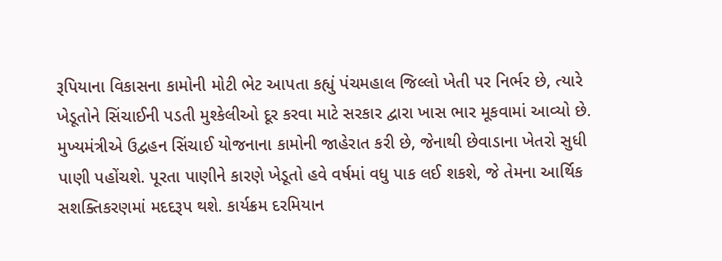રૂપિયાના વિકાસના કામોની મોટી ભેટ આપતા કહ્યું પંચમહાલ જિલ્લો ખેતી પર નિર્ભર છે, ત્યારે ખેડૂતોને સિંચાઈની પડતી મુશ્કેલીઓ દૂર કરવા માટે સરકાર દ્વારા ખાસ ભાર મૂકવામાં આવ્યો છે. મુખ્યમંત્રીએ ઉદ્વહન સિંચાઈ યોજનાના કામોની જાહેરાત કરી છે, જેનાથી છેવાડાના ખેતરો સુધી પાણી પહોંચશે. પૂરતા પાણીને કારણે ખેડૂતો હવે વર્ષમાં વધુ પાક લઈ શકશે, જે તેમના આર્થિક સશક્તિકરણમાં મદદરૂપ થશે. કાર્યક્રમ દરમિયાન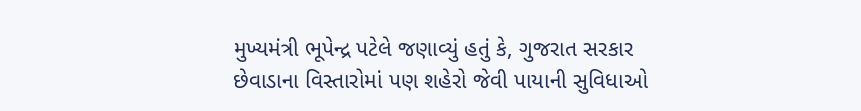મુખ્યમંત્રી ભૂપેન્દ્ર પટેલે જણાવ્યું હતું કે, ગુજરાત સરકાર છેવાડાના વિસ્તારોમાં પણ શહેરો જેવી પાયાની સુવિધાઓ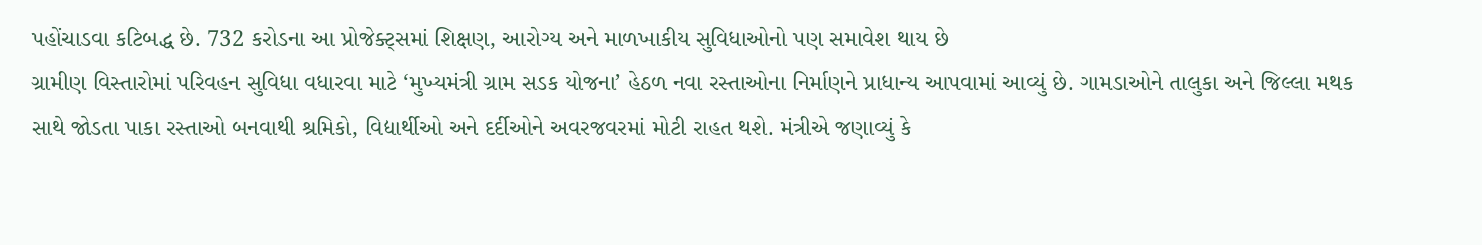પહોંચાડવા કટિબદ્ધ છે. 732 કરોડના આ પ્રોજેક્ટ્સમાં શિક્ષણ, આરોગ્ય અને માળખાકીય સુવિધાઓનો પણ સમાવેશ થાય છે
ગ્રામીણ વિસ્તારોમાં પરિવહન સુવિધા વધારવા માટે ‘મુખ્યમંત્રી ગ્રામ સડક યોજના’ હેઠળ નવા રસ્તાઓના નિર્માણને પ્રાધાન્ય આપવામાં આવ્યું છે. ગામડાઓને તાલુકા અને જિલ્લા મથક સાથે જોડતા પાકા રસ્તાઓ બનવાથી શ્રમિકો, વિદ્યાર્થીઓ અને દર્દીઓને અવરજવરમાં મોટી રાહત થશે. મંત્રીએ જણાવ્યું કે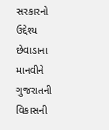સરકારનો ઉદ્દેશ્ય છેવાડાના માનવીને ગુજરાતની વિકાસની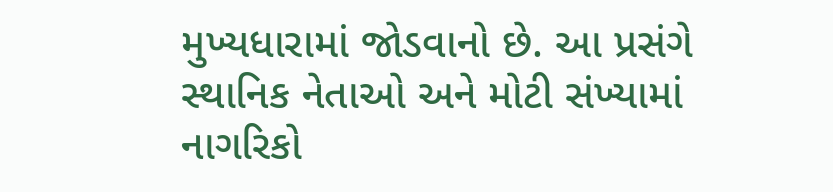મુખ્યધારામાં જોડવાનો છે. આ પ્રસંગે સ્થાનિક નેતાઓ અને મોટી સંખ્યામાં નાગરિકો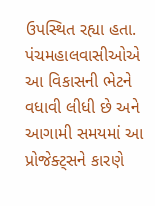ઉપસ્થિત રહ્યા હતા. પંચમહાલવાસીઓએ આ વિકાસની ભેટને વધાવી લીધી છે અને આગામી સમયમાં આ પ્રોજેક્ટ્સને કારણે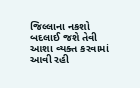જિલ્લાના નકશો બદલાઈ જશે તેવી આશા વ્યક્ત કરવામાં આવી રહી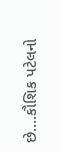છે….કૌશિક પટેલનો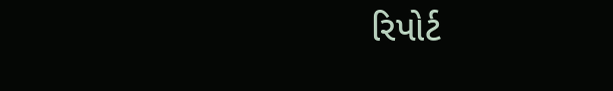રિપોર્ટ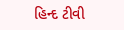હિન્દ ટીવી